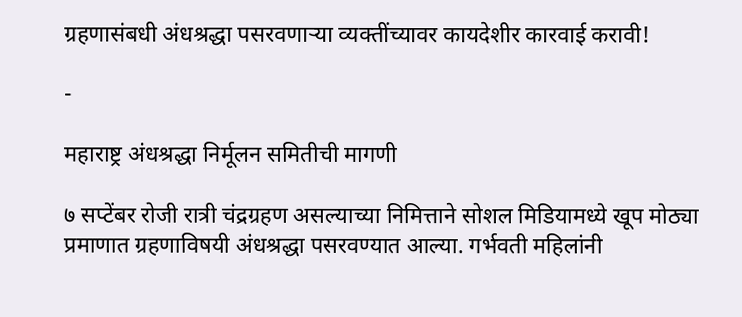ग्रहणासंबधी अंधश्रद्धा पसरवणार्‍या व्यक्तींच्यावर कायदेशीर कारवाई करावी!

-

महाराष्ट्र अंधश्रद्धा निर्मूलन समितीची मागणी

७ सप्टेंबर रोजी रात्री चंद्रग्रहण असल्याच्या निमित्ताने सोशल मिडियामध्ये खूप मोठ्या प्रमाणात ग्रहणाविषयी अंधश्रद्धा पसरवण्यात आल्या. गर्भवती महिलांनी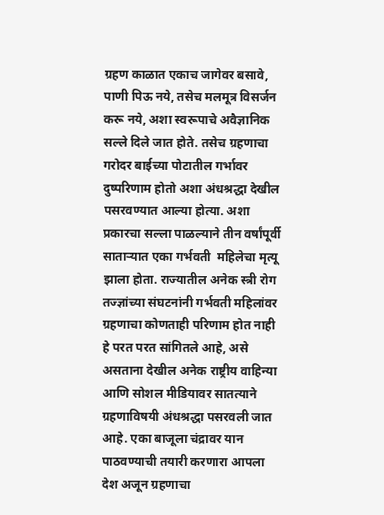ग्रहण काळात एकाच जागेवर बसावे, पाणी पिऊ नये, तसेच मलमूत्र विसर्जन करू नये, अशा स्वरूपाचे अवैज्ञानिक सल्ले दिले जात होते. तसेच ग्रहणाचा गरोदर बाईच्या पोटातील गर्भावर दुष्परिणाम होतो अशा अंधश्रद्धा देखील पसरवण्यात आल्या होत्या. अशा प्रकारचा सल्ला पाळल्याने तीन वर्षांपूर्वी सातार्‍यात एका गर्भवती  महिलेचा मृत्यू झाला होता. राज्यातील अनेक स्त्री रोग तज्ज्ञांच्या संघटनांनी गर्भवती महिलांवर ग्रहणाचा कोणताही परिणाम होत नाही हे परत परत सांगितले आहे, असे असताना देखील अनेक राष्ट्रीय वाहिन्या आणि सोशल मीडियावर सातत्याने ग्रहणाविषयी अंधश्रद्धा पसरवली जात आहे. एका बाजूला चंद्रावर यान पाठवण्याची तयारी करणारा आपला देश अजून ग्रहणाचा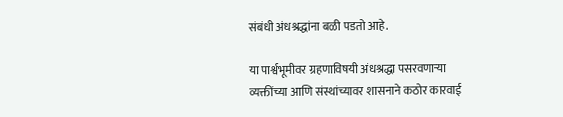संबंधी अंधश्रद्धांना बळी पडतो आहे.

या पार्श्वभूमीवर ग्रहणाविषयी अंधश्रद्धा पसरवणार्‍या व्यक्तींच्या आणि संस्थांच्यावर शासनाने कठोर कारवाई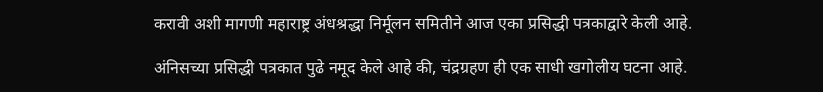करावी अशी मागणी महाराष्ट्र अंधश्रद्धा निर्मूलन समितीने आज एका प्रसिद्धी पत्रकाद्वारे केली आहे.

अंनिसच्या प्रसिद्धी पत्रकात पुढे नमूद केले आहे की, चंद्रग्रहण ही एक साधी खगोलीय घटना आहे.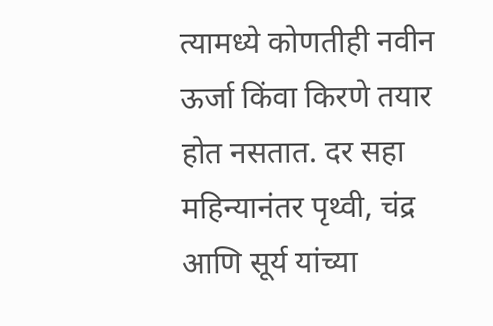त्यामध्ये कोणतीही नवीन ऊर्जा किंवा किरणे तयार होत नसतात. दर सहा महिन्यानंतर पृथ्वी, चंद्र आणि सूर्य यांच्या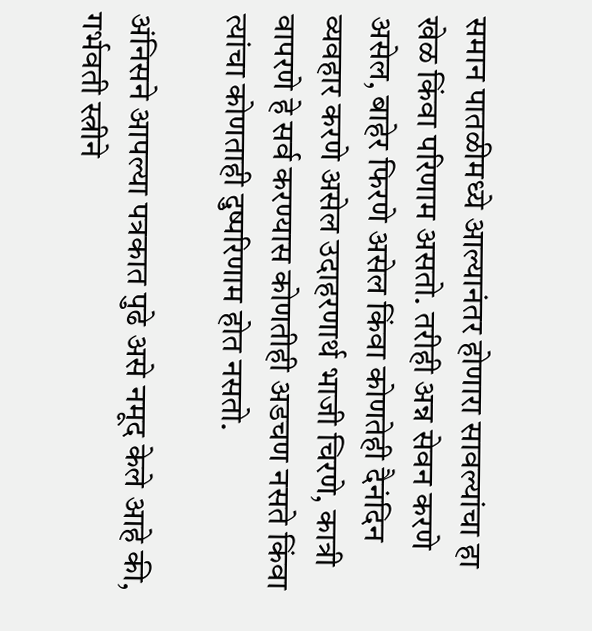समान पातळीमध्ये आल्यानंतर होणारा सावल्यांचा हा खेळ किंवा परिणाम असतो. तरीही अन्न सेवन करणे असेल, बाहेर फिरणे असेल किंवा कोणतेही दैनंदिन व्यवहार करणे असेल उदाहरणार्थ भाजी चिरणे, कात्री वापरणे हे सर्व करण्यास कोणतीही अडचण नसते किंवा त्यांचा कोणताही दुष्परिणाम होत नसतो.

अंनिसने आपल्या पत्रकात पुढे असे नमूद केले आहे की, गर्भवती स्त्रीने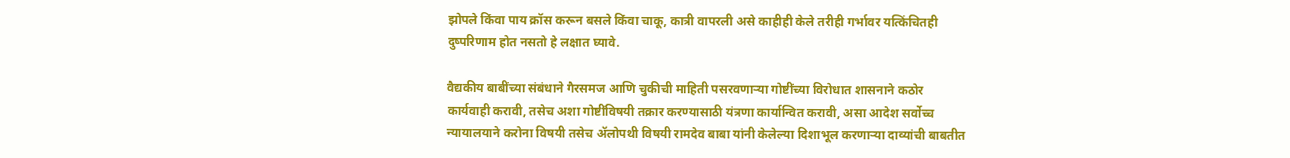झोपले किंवा पाय क्रॉस करून बसले किंवा चाकू, कात्री वापरली असे काहीही केले तरीही गर्भावर यत्किंचितही दुष्परिणाम होत नसतो हे लक्षात घ्यावे.

वैद्यकीय बाबींच्या संबंधाने गैरसमज आणि चुकीची माहिती पसरवणार्‍या गोष्टींच्या विरोधात शासनाने कठोर कार्यवाही करावी, तसेच अशा गोष्टींविषयी तक्रार करण्यासाठी यंत्रणा कार्यान्वित करावी, असा आदेश सर्वोच्च न्यायालयाने करोना विषयी तसेच अ‍ॅलोपथी विषयी रामदेव बाबा यांनी केलेल्या दिशाभूल करणार्‍या दाव्यांची बाबतीत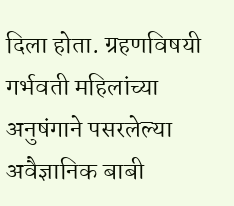दिला होता. ग्रहणविषयी गर्भवती महिलांच्या अनुषंगाने पसरलेल्या अवैज्ञानिक बाबी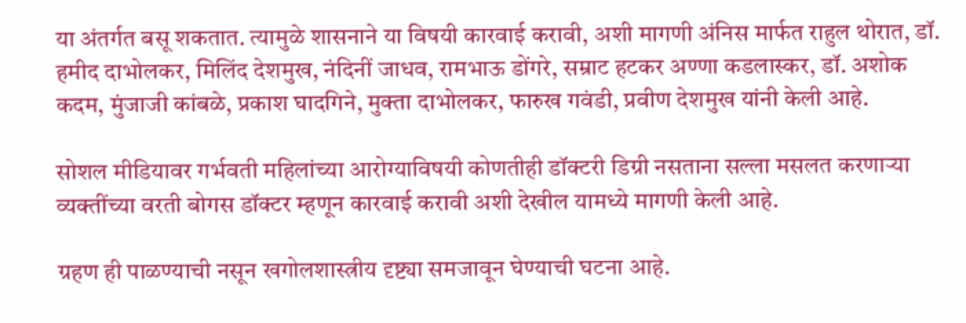या अंतर्गत बसू शकतात. त्यामुळे शासनाने या विषयी कारवाई करावी, अशी मागणी अंनिस मार्फत राहुल थोरात, डॉ. हमीद दाभोलकर, मिलिंद देशमुख, नंदिनीं जाधव, रामभाऊ डोंगरे, सम्राट हटकर अण्णा कडलास्कर, डॉ. अशोक कदम, मुंजाजी कांबळे, प्रकाश घादगिने, मुक्ता दाभोलकर, फारुख गवंडी, प्रवीण देशमुख यांनी केली आहे.

सोशल मीडियावर गर्भवती महिलांच्या आरोग्याविषयी कोणतीही डॉक्टरी डिग्री नसताना सल्ला मसलत करणार्‍या व्यक्तींच्या वरती बोगस डॉक्टर म्हणून कारवाई करावी अशी देखील यामध्ये मागणी केली आहे.

ग्रहण ही पाळण्याची नसून खगोलशास्त्रीय दृष्ट्या समजावून घेण्याची घटना आहे.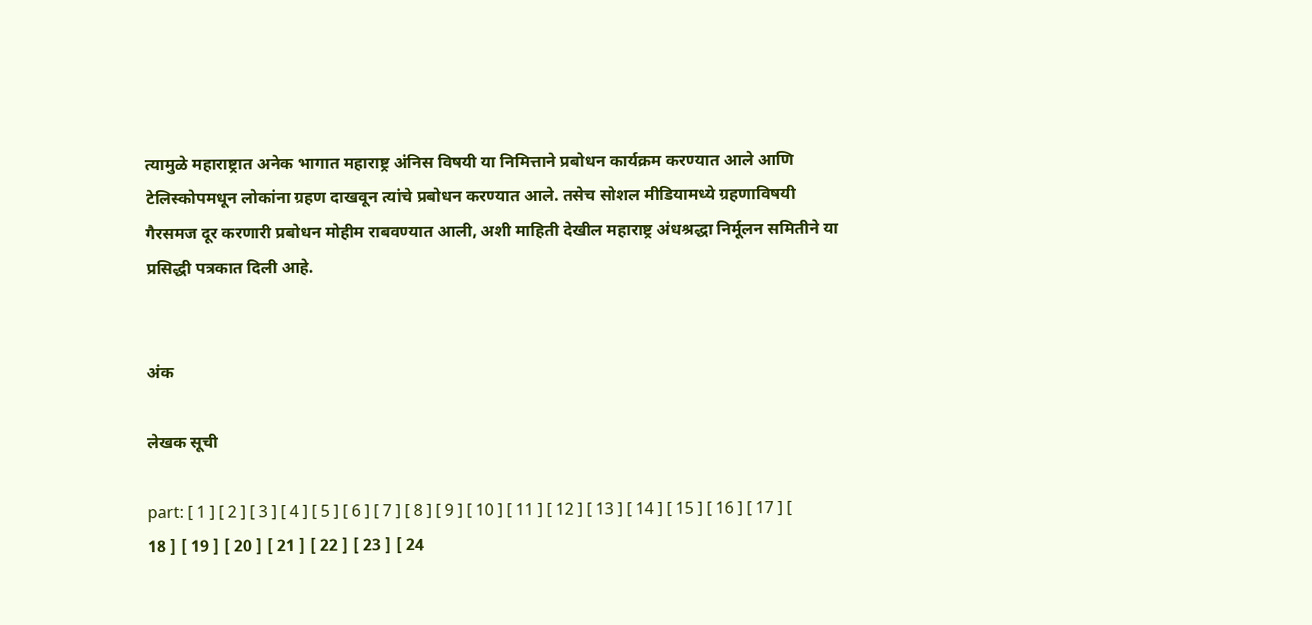त्यामुळे महाराष्ट्रात अनेक भागात महाराष्ट्र अंनिस विषयी या निमित्ताने प्रबोधन कार्यक्रम करण्यात आले आणि टेलिस्कोपमधून लोकांना ग्रहण दाखवून त्यांचे प्रबोधन करण्यात आले. तसेच सोशल मीडियामध्ये ग्रहणाविषयी गैरसमज दूर करणारी प्रबोधन मोहीम राबवण्यात आली, अशी माहिती देखील महाराष्ट्र अंधश्रद्धा निर्मूलन समितीने या प्रसिद्धी पत्रकात दिली आहे.


अंक

लेखक सूची

part: [ 1 ] [ 2 ] [ 3 ] [ 4 ] [ 5 ] [ 6 ] [ 7 ] [ 8 ] [ 9 ] [ 10 ] [ 11 ] [ 12 ] [ 13 ] [ 14 ] [ 15 ] [ 16 ] [ 17 ] [ 18 ] [ 19 ] [ 20 ] [ 21 ] [ 22 ] [ 23 ] [ 24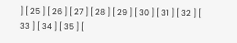] [ 25 ] [ 26 ] [ 27 ] [ 28 ] [ 29 ] [ 30 ] [ 31 ] [ 32 ] [ 33 ] [ 34 ] [ 35 ] [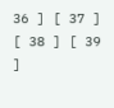36 ] [ 37 ] [ 38 ] [ 39 ]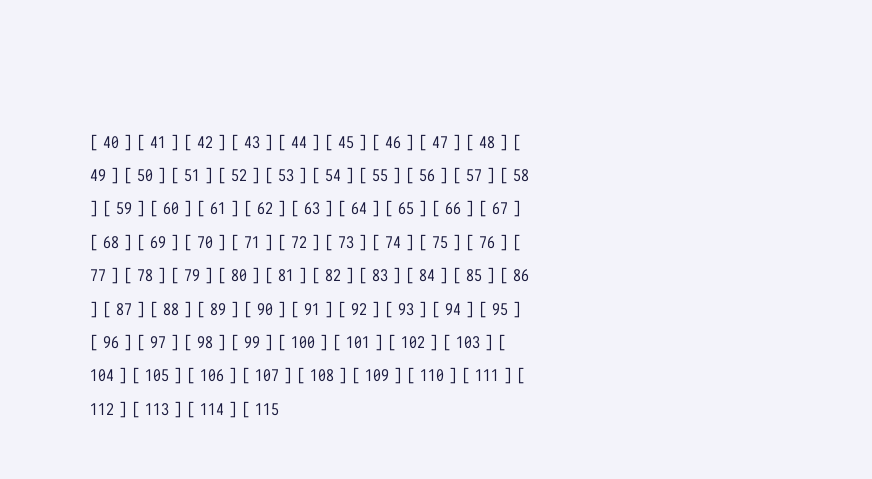[ 40 ] [ 41 ] [ 42 ] [ 43 ] [ 44 ] [ 45 ] [ 46 ] [ 47 ] [ 48 ] [ 49 ] [ 50 ] [ 51 ] [ 52 ] [ 53 ] [ 54 ] [ 55 ] [ 56 ] [ 57 ] [ 58 ] [ 59 ] [ 60 ] [ 61 ] [ 62 ] [ 63 ] [ 64 ] [ 65 ] [ 66 ] [ 67 ] [ 68 ] [ 69 ] [ 70 ] [ 71 ] [ 72 ] [ 73 ] [ 74 ] [ 75 ] [ 76 ] [ 77 ] [ 78 ] [ 79 ] [ 80 ] [ 81 ] [ 82 ] [ 83 ] [ 84 ] [ 85 ] [ 86 ] [ 87 ] [ 88 ] [ 89 ] [ 90 ] [ 91 ] [ 92 ] [ 93 ] [ 94 ] [ 95 ] [ 96 ] [ 97 ] [ 98 ] [ 99 ] [ 100 ] [ 101 ] [ 102 ] [ 103 ] [ 104 ] [ 105 ] [ 106 ] [ 107 ] [ 108 ] [ 109 ] [ 110 ] [ 111 ] [ 112 ] [ 113 ] [ 114 ] [ 115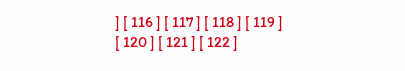] [ 116 ] [ 117 ] [ 118 ] [ 119 ] [ 120 ] [ 121 ] [ 122 ]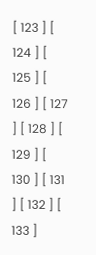[ 123 ] [ 124 ] [ 125 ] [ 126 ] [ 127 ] [ 128 ] [ 129 ] [ 130 ] [ 131 ] [ 132 ] [ 133 ]